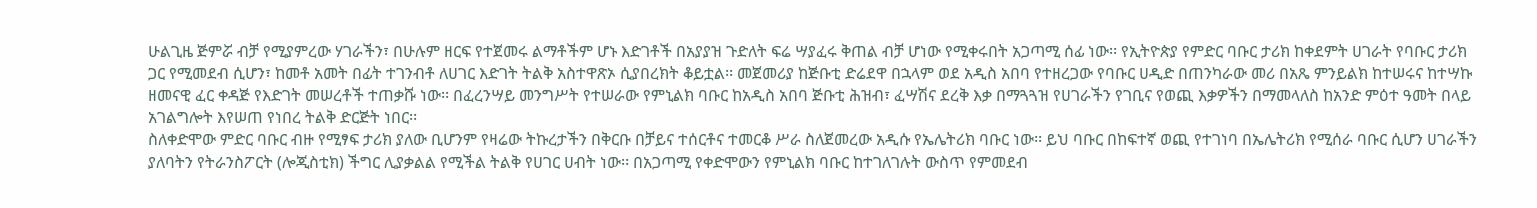ሁልጊዜ ጅምሯ ብቻ የሚያምረው ሃገራችን፣ በሁሉም ዘርፍ የተጀመሩ ልማቶችም ሆኑ እድገቶች በአያያዝ ጉድለት ፍሬ ሣያፈሩ ቅጠል ብቻ ሆነው የሚቀሩበት አጋጣሚ ሰፊ ነው፡፡ የኢትዮጵያ የምድር ባቡር ታሪክ ከቀደምት ሀገራት የባቡር ታሪክ ጋር የሚመደብ ሲሆን፣ ከመቶ አመት በፊት ተገንብቶ ለሀገር እድገት ትልቅ አስተዋጽኦ ሲያበረክት ቆይቷል፡፡ መጀመሪያ ከጅቡቲ ድሬደዋ በኋላም ወደ አዲስ አበባ የተዘረጋው የባቡር ሀዲድ በጠንካራው መሪ በአጼ ምንይልክ ከተሠሩና ከተሣኩ ዘመናዊ ፈር ቀዳጅ የእድገት መሠረቶች ተጠቃሹ ነው፡፡ በፈረንሣይ መንግሥት የተሠራው የምኒልክ ባቡር ከአዲስ አበባ ጅቡቲ ሕዝብ፣ ፈሣሽና ደረቅ እቃ በማጓጓዝ የሀገራችን የገቢና የወጪ እቃዎችን በማመላለስ ከአንድ ምዕተ ዓመት በላይ አገልግሎት እየሠጠ የነበረ ትልቅ ድርጅት ነበር፡፡
ስለቀድሞው ምድር ባቡር ብዙ የሚፃፍ ታሪክ ያለው ቢሆንም የዛሬው ትኩረታችን በቅርቡ በቻይና ተሰርቶና ተመርቆ ሥራ ስለጀመረው አዲሱ የኤሌትሪክ ባቡር ነው፡፡ ይህ ባቡር በከፍተኛ ወጪ የተገነባ በኤሌትሪክ የሚሰራ ባቡር ሲሆን ሀገራችን ያለባትን የትራንስፖርት (ሎጂስቲክ) ችግር ሊያቃልል የሚችል ትልቅ የሀገር ሀብት ነው፡፡ በአጋጣሚ የቀድሞውን የምኒልክ ባቡር ከተገለገሉት ውስጥ የምመደብ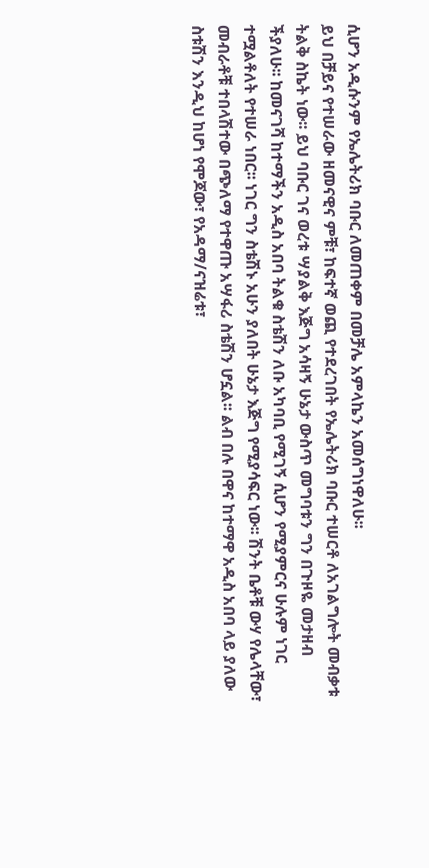ሲሆን አዲሱንም የኤሌትሪክ ባቡር ለመጠቀም በመቻሌ አምላኬን አመሰግነዋለሁ፡፡
ይህ በቻይና የተሠራው ዘመናዊና ምቹ፣ ከፍተኛ ወጪ የተደረገበት የኤሌትሪክ ባቡር ተሠርቶ ለአገልግሎት መብቃቱ ትልቅ ስኬት ነው፡፡ ይህ ባቡር ገና ወረቱ ሣያልቅ እጅግ አሳዛኝ ሁኔታ ውስጥ መግባቱን ግን በጉዞዬ መታዘብ ችያለሁ፡፡ ከመናገሻ ከተማችን አዲስ አበባ ትልቁ ስቴሽን ለቡ አካባቢ የሚገኝ ሲሆን የሚያምርና ሁሉም ነገር ተሟልቶለት የተሠራ ነበር፡፡ ነገር ግን ስቴሽኑ አሁን ያለበት ሁኔታ እጅግ የሚያሳፍር ነው፡፡ ሽንት ቤቶቹ ውሃ የሌላቸው፣ መብራቶቹ ተበላሽተው በጭለማ የተዋጡ አሣፋሪ ስቴሽን ሆኗል፡፡ ልብ በሉ በዋና ከተማዋ አዲስ አበባ ላይ ያለው ስቱሽን እንዲህ ከሆነ የሞጆው፣ የአዳማ/ናዝሬቱ፣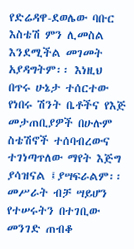የድሬዳዋ-ደወሌው ባቡር እስቴሽ ምን ሊመስል እንደሚችል መገመት አያዳግትም፡፡ እነዚህ በጥሩ ሁኔታ ተሰርተው የነበሩ ሽንት ቤቶችና የእጅ መታጠቢያዎች በሁሉም ስቴሽኖች ተሰባብረውና ተገነጣጥለው ማየት እጅግ ያሳዝናል ፤ያሣፍራልም፡፡ መሥራት ብቻ ሣይሆን የተሠሩትን በተገቢው መንገድ ጠብቆ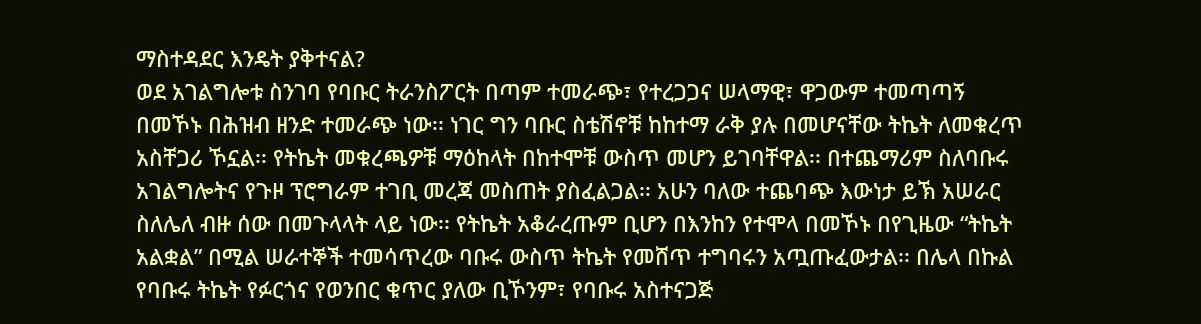ማስተዳደር እንዴት ያቅተናል?
ወደ አገልግሎቱ ስንገባ የባቡር ትራንስፖርት በጣም ተመራጭ፣ የተረጋጋና ሠላማዊ፣ ዋጋውም ተመጣጣኝ በመኾኑ በሕዝብ ዘንድ ተመራጭ ነው፡፡ ነገር ግን ባቡር ስቴሽኖቹ ከከተማ ራቅ ያሉ በመሆናቸው ትኬት ለመቁረጥ አስቸጋሪ ኾኗል፡፡ የትኬት መቁረጫዎቹ ማዕከላት በከተሞቹ ውስጥ መሆን ይገባቸዋል፡፡ በተጨማሪም ስለባቡሩ አገልግሎትና የጉዞ ፕሮግራም ተገቢ መረጃ መስጠት ያስፈልጋል፡፡ አሁን ባለው ተጨባጭ እውነታ ይኽ አሠራር ስለሌለ ብዙ ሰው በመጉላላት ላይ ነው፡፡ የትኬት አቆራረጡም ቢሆን በእንከን የተሞላ በመኾኑ በየጊዜው “ትኬት አልቋል” በሚል ሠራተኞች ተመሳጥረው ባቡሩ ውስጥ ትኬት የመሸጥ ተግባሩን አጧጡፈውታል፡፡ በሌላ በኩል የባቡሩ ትኬት የፉርጎና የወንበር ቁጥር ያለው ቢኾንም፣ የባቡሩ አስተናጋጅ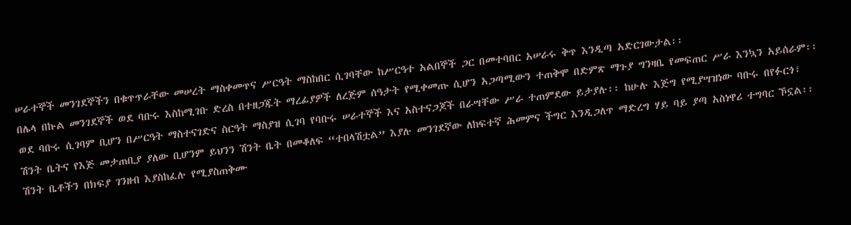ሠራተኞች መንገደኞችን በቁጥጥራቸው መሠረት ማስቀመጥና ሥርዓት ማስከበር ሲገባቸው ከሥርዓተ አልበኞች ጋር በመተባበር አሠራሩ ቅጥ እንዲጣ አድርገውታል፡፡
በሌላ በኩል መንገደኞች ወደ ባቡሩ እስከሚገቡ ድረስ በተዘጋጁት ማረፊያዎች ለረጅም ሰዓታት የሚቀመጡ ሲሆን አጋጣሚውን ተጠቅሞ በድምጽ ማጉያ ግንዛቤ የመፍጠር ሥራ እንኳን አይሰራም፡፡ ወደ ባቡሩ ሲገባም ቢሆን በሥርዓት ማስተናገድና ስርዓት ማስያዝ ሲገባ የባቡሩ ሠራተኞች እና አስተናጋጆች በራሣቸው ሥራ ተጠምደው ይታያሉ፡፡ ከሁሉ እጅግ የሚያሣዝነው ባቡሩ በየፉርጎ፣ ሽንት ቤትና የእጅ መታጠቢያ ያለው ቢሆንም ይህንን ሽንት ቤት በመቆለፍ “ተበላሽቷል” እያሉ መንገደኛው ለከፍተኛ ሕመምና ችግር እንዲጋለጥ ማድረግ ሃይ ባይ ያጣ አስነዋሪ ተግባር ኾኗል፡፡ ሽንት ቤቶችን በክፍያ ገንዘብ እያስከፈሉ የሚያስጠቅሙ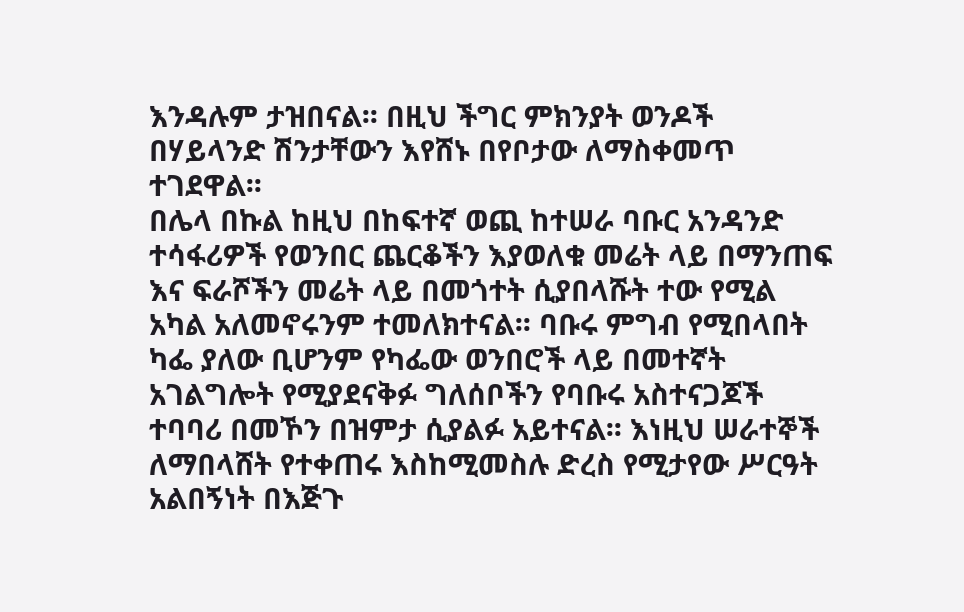እንዳሉም ታዝበናል፡፡ በዚህ ችግር ምክንያት ወንዶች በሃይላንድ ሽንታቸውን እየሸኑ በየቦታው ለማስቀመጥ ተገደዋል፡፡
በሌላ በኩል ከዚህ በከፍተኛ ወጪ ከተሠራ ባቡር አንዳንድ ተሳፋሪዎች የወንበር ጨርቆችን እያወለቁ መሬት ላይ በማንጠፍ እና ፍራሾችን መሬት ላይ በመጎተት ሲያበላሹት ተው የሚል አካል አለመኖሩንም ተመለክተናል፡፡ ባቡሩ ምግብ የሚበላበት ካፌ ያለው ቢሆንም የካፌው ወንበሮች ላይ በመተኛት አገልግሎት የሚያደናቅፉ ግለሰቦችን የባቡሩ አስተናጋጆች ተባባሪ በመኾን በዝምታ ሲያልፉ አይተናል፡፡ እነዚህ ሠራተኞች ለማበላሸት የተቀጠሩ እስከሚመስሉ ድረስ የሚታየው ሥርዓት አልበኝነት በእጅጉ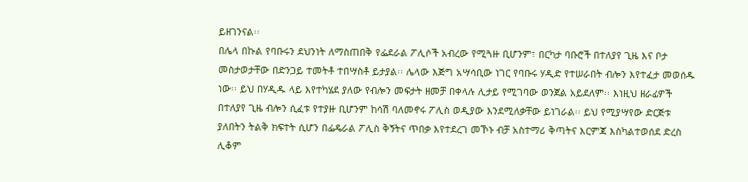ይዘገንናል፡፡
በሌላ በኩል የባቡሩን ደህንነት ለማስጠበቅ የፌደራል ፖሊሶች አብረው የሚጓዙ ቢሆንም፣ በርካታ ባቡሮች በተለያየ ጊዜ እና ቦታ መስታወታቸው በድንጋይ ተመትቶ ተበሣስቶ ይታያል፡፡ ሌላው እጅግ አሣሳቢው ነገር የባቡሩ ሃዲድ የተሠራበት ብሎን እየተፈታ መወሰዱ ነው፡፡ ይህ በሃዲዱ ላይ እየተካሄደ ያለው የብሎን መፍታት ዘመቻ በቀላሉ ሊታይ የሚገባው ወንጀል አይደለም፡፡ እነዚህ ዘራፊዎች በተለያየ ጊዜ ብሎን ሲፈቱ የተያዙ ቢሆንም ከሳሽ ባለመኖሩ ፖሊስ ወዲያው እንደሚለቃቸው ይነገራል፡፡ ይህ የሚያሣየው ድርጅቱ ያለበትን ትልቅ ክፍተት ሲሆን በፌዴራል ፖሊስ ቅኝትና ጥበቃ እየተደረገ መኾኑ ብቻ አስተማሪ ቅጣትና እርምጃ እስካልተወሰደ ድረስ ሊቆም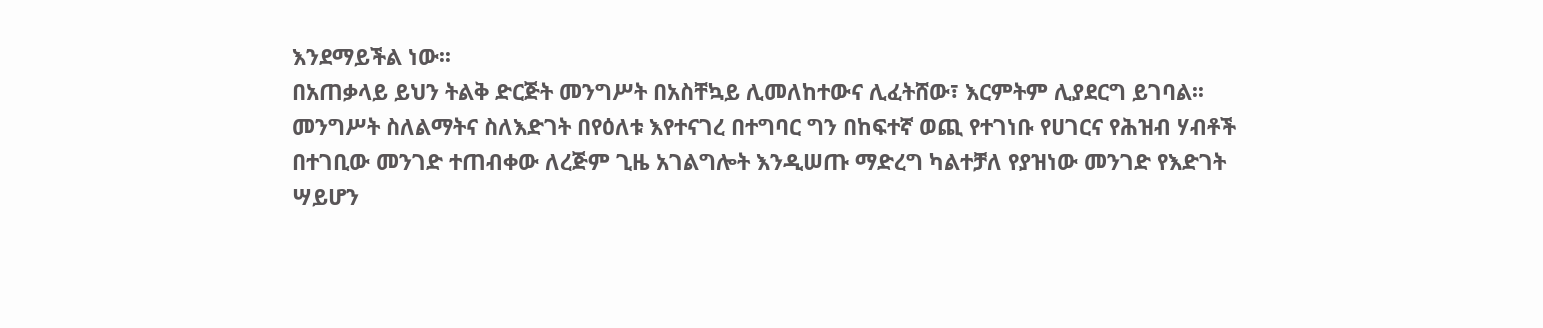እንደማይችል ነው፡፡
በአጠቃላይ ይህን ትልቅ ድርጅት መንግሥት በአስቸኳይ ሊመለከተውና ሊፈትሸው፣ እርምትም ሊያደርግ ይገባል፡፡ መንግሥት ስለልማትና ስለእድገት በየዕለቱ እየተናገረ በተግባር ግን በከፍተኛ ወጪ የተገነቡ የሀገርና የሕዝብ ሃብቶች በተገቢው መንገድ ተጠብቀው ለረጅም ጊዜ አገልግሎት እንዲሠጡ ማድረግ ካልተቻለ የያዝነው መንገድ የእድገት ሣይሆን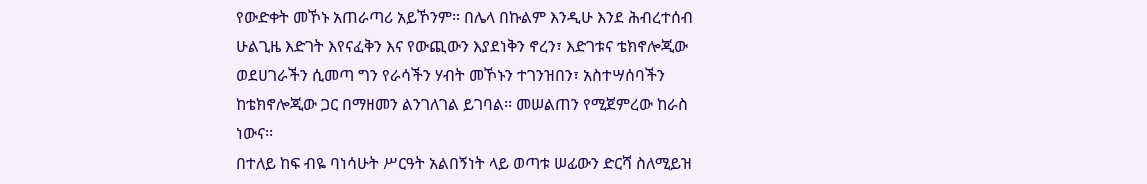የውድቀት መኾኑ አጠራጣሪ አይኾንም፡፡ በሌላ በኩልም እንዲሁ እንደ ሕብረተሰብ ሁልጊዜ እድገት እየናፈቅን እና የውጪውን እያደነቅን ኖረን፣ እድገቱና ቴክኖሎጂው ወደሀገራችን ሲመጣ ግን የራሳችን ሃብት መኾኑን ተገንዝበን፣ አስተሣሰባችን ከቴክኖሎጂው ጋር በማዘመን ልንገለገል ይገባል፡፡ መሠልጠን የሚጀምረው ከራስ ነውና፡፡
በተለይ ከፍ ብዬ ባነሳሁት ሥርዓት አልበኝነት ላይ ወጣቱ ሠፊውን ድርሻ ስለሚይዝ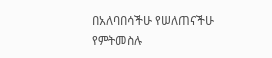በአለባበሳችሁ የሠለጠናችሁ የምትመስሉ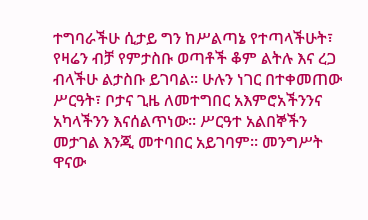ተግባራችሁ ሲታይ ግን ከሥልጣኔ የተጣላችሁት፣ የዛሬን ብቻ የምታስቡ ወጣቶች ቆም ልትሉ እና ረጋ ብላችሁ ልታስቡ ይገባል፡፡ ሁሉን ነገር በተቀመጠው ሥርዓት፣ ቦታና ጊዜ ለመተግበር አእምሮአችንንና አካላችንን እናሰልጥነው፡፡ ሥርዓተ አልበኞችን መታገል እንጂ መተባበር አይገባም፡፡ መንግሥት ዋናው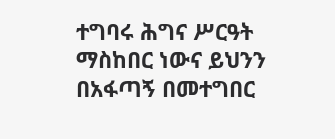ተግባሩ ሕግና ሥርዓት ማስከበር ነውና ይህንን በአፋጣኝ በመተግበር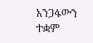አንጋፋውን ተቋም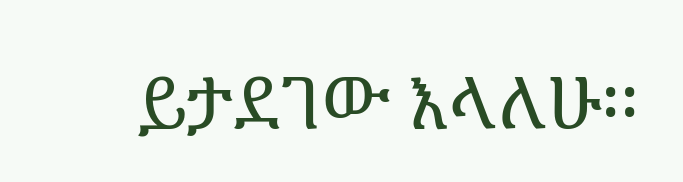ይታደገው እላለሁ፡፡